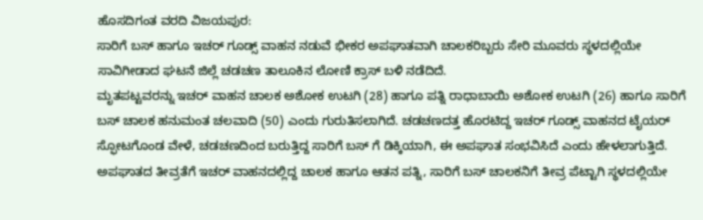ಹೊಸದಿಗಂತ ವರದಿ ವಿಜಯಪುರ:
ಸಾರಿಗೆ ಬಸ್ ಹಾಗೂ ಇಚರ್ ಗೂಡ್ಸ್ ವಾಹನ ನಡುವೆ ಭೀಕರ ಅಪಘಾತವಾಗಿ ಚಾಲಕರಿಬ್ಬರು ಸೇರಿ ಮೂವರು ಸ್ಥಳದಲ್ಲಿಯೇ ಸಾವಿಗೀಡಾದ ಘಟನೆ ಜಿಲ್ಲೆ ಚಡಚಣ ತಾಲೂಕಿನ ಲೋಣಿ ಕ್ರಾಸ್ ಬಳಿ ನಡೆದಿದೆ.
ಮೃತಪಟ್ಟವರನ್ನು ಇಚರ್ ವಾಹನ ಚಾಲಕ ಅಶೋಕ ಉಟಗಿ (28) ಹಾಗೂ ಪತ್ನಿ ರಾಧಾಬಾಯಿ ಅಶೋಕ ಉಟಗಿ (26) ಹಾಗೂ ಸಾರಿಗೆ ಬಸ್ ಚಾಲಕ ಹನುಮಂತ ಚಲವಾದಿ (50) ಎಂದು ಗುರುತಿಸಲಾಗಿದೆ. ಚಡಚಣದತ್ತ ಹೊರಟಿದ್ದ ಇಚರ್ ಗೂಡ್ಸ್ ವಾಹನದ ಟೈಯರ್ ಸ್ಫೋಟಗೊಂಡ ವೇಳೆ, ಚಡಚಣದಿಂದ ಬರುತ್ತಿದ್ದ ಸಾರಿಗೆ ಬಸ್ ಗೆ ಡಿಕ್ಕಿಯಾಗಿ, ಈ ಅಪಘಾತ ಸಂಭವಿಸಿದೆ ಎಂದು ಹೇಳಲಾಗುತ್ತಿದೆ.
ಅಪಘಾತದ ತೀವ್ರತೆಗೆ ಇಚರ್ ವಾಹನದಲ್ಲಿದ್ದ ಚಾಲಕ ಹಾಗೂ ಆತನ ಪತ್ನಿ, ಸಾರಿಗೆ ಬಸ್ ಚಾಲಕನಿಗೆ ತೀವ್ರ ಪೆಟ್ಟಾಗಿ ಸ್ಥಳದಲ್ಲಿಯೇ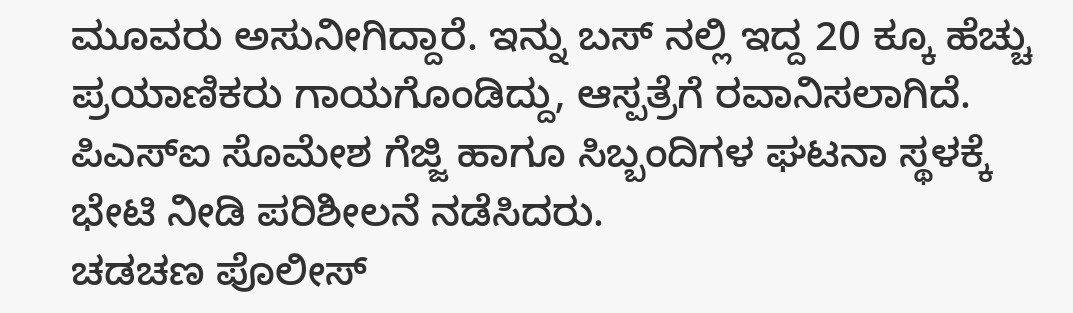ಮೂವರು ಅಸುನೀಗಿದ್ದಾರೆ. ಇನ್ನು ಬಸ್ ನಲ್ಲಿ ಇದ್ದ 20 ಕ್ಕೂ ಹೆಚ್ಚು ಪ್ರಯಾಣಿಕರು ಗಾಯಗೊಂಡಿದ್ದು, ಆಸ್ಪತ್ರೆಗೆ ರವಾನಿಸಲಾಗಿದೆ. ಪಿಎಸ್ಐ ಸೊಮೇಶ ಗೆಜ್ಜಿ ಹಾಗೂ ಸಿಬ್ಬಂದಿಗಳ ಘಟನಾ ಸ್ಥಳಕ್ಕೆ ಭೇಟಿ ನೀಡಿ ಪರಿಶೀಲನೆ ನಡೆಸಿದರು.
ಚಡಚಣ ಪೊಲೀಸ್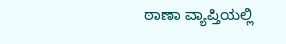ಠಾಣಾ ವ್ಯಾಪ್ತಿಯಲ್ಲಿ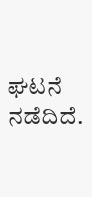ಘಟನೆ ನಡೆದಿದೆ.